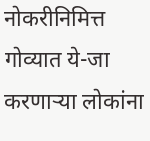नोकरीनिमित्त गोव्यात ये-जा करणाऱ्या लोकांना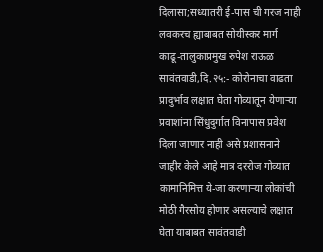दिलासा;सध्यातरी ई-पास ची गरज नाही
लवकरच ह्याबाबत सोयीस्कर मार्ग काढू-तालुकाप्रमुख रुपेश राऊळ
सावंतवाडी,दि.२५:- कोरोनाचा वाढता प्रादुर्भाव लक्षात घेता गोव्यातून येणाऱ्या प्रवाशांना सिंधुदुर्गात विनापास प्रवेश दिला जाणार नाही असे प्रशासनाने जाहीर केले आहे मात्र दररोज गोव्यात कामानिमित्त ये-जा करणाऱ्या लोकांची मोठी गैरसोय होणार असल्याचे लक्षात घेता याबाबत सावंतवाडी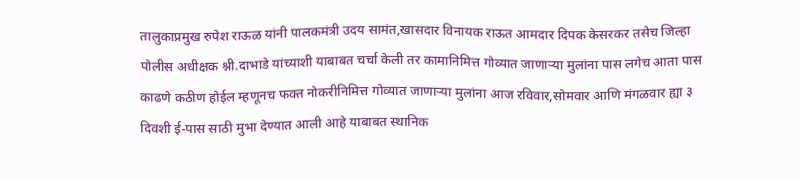तालुकाप्रमुख रुपेश राऊळ यांनी पालकमंत्री उदय सामंत,खासदार विनायक राऊत आमदार दिपक केसरकर तसेच जिल्हा पोलीस अधीक्षक श्नी.दाभाडे यांच्याशी याबाबत चर्चा केली तर कामानिमित्त गोव्यात जाणाऱ्या मुलांना पास लगेच आता पास काढणे कठीण होईल म्हणूनच फक्त नोकरीनिमित्त गोव्यात जाणाऱ्या मुलांना आज रविवार,सोमवार आणि मंगळवार ह्या ३ दिवशी ई-पास साठी मुभा देण्यात आली आहे याबाबत स्थानिक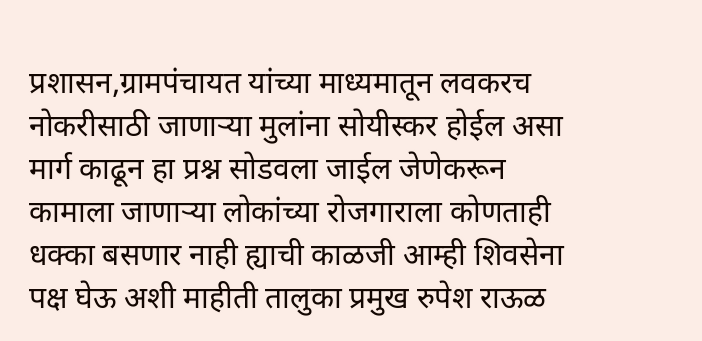प्रशासन,ग्रामपंचायत यांच्या माध्यमातून लवकरच नोकरीसाठी जाणाऱ्या मुलांना सोयीस्कर होईल असा मार्ग काढून हा प्रश्न सोडवला जाईल जेणेकरून कामाला जाणाऱ्या लोकांच्या रोजगाराला कोणताही धक्का बसणार नाही ह्याची काळजी आम्ही शिवसेना पक्ष घेऊ अशी माहीती तालुका प्रमुख रुपेश राऊळ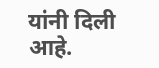यांनी दिली आहे.